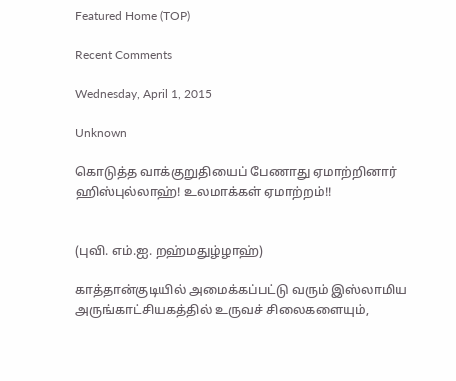Featured Home (TOP)

Recent Comments

Wednesday, April 1, 2015

Unknown

கொடுத்த வாக்குறுதியைப் பேணாது ஏமாற்றினார் ஹிஸ்புல்லாஹ்! உலமாக்கள் ஏமாற்றம்!!


(புவி. எம்.ஐ. றஹ்மதுழ்ழாஹ்)

காத்தான்குடியில் அமைக்கப்பட்டு வரும் இஸ்லாமிய அருங்காட்சியகத்தில் உருவச் சிலைகளையும்,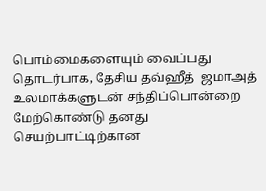பொம்மைகளையும் வைப்பது தொடர்பாக, தேசிய தவ்ஹீத்  ஜமாஅத் உலமாக்களுடன் சந்திப்பொன்றை மேற்கொண்டு தனது செயற்பாட்டிற்கான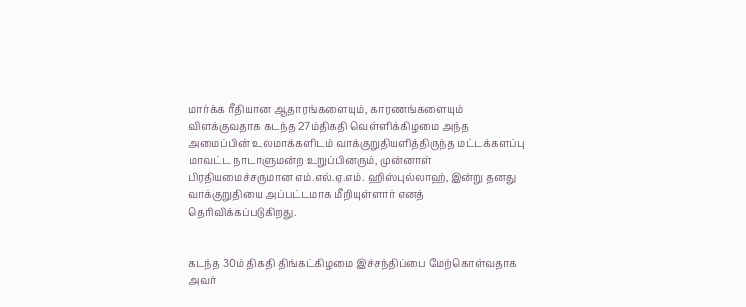மார்க்க ரீதியான ஆதாரங்களையும், காரணங்களையும் விளக்குவதாக கடந்த 27ம்திகதி வெள்ளிக்கிழமை அந்த அமைப்பின் உலமாக்களிடம் வாக்குறுதியளித்திருந்த மட்டக்களப்பு மாவட்ட நாடாளுமன்ற உறுப்பினரும், முன்னாள் பிரதியமைச்சருமான எம்.எல்.ஏ.எம். ஹிஸ்புல்லாஹ், இன்று தனது வாக்குறுதியை அப்பட்டமாக மீறியுள்ளார் எனத் தெரிவிக்கப்படுகிறது.


கடந்த 30ம் திகதி திங்கட்கிழமை இச்சந்திப்பை மேற்கொள்வதாக அவர்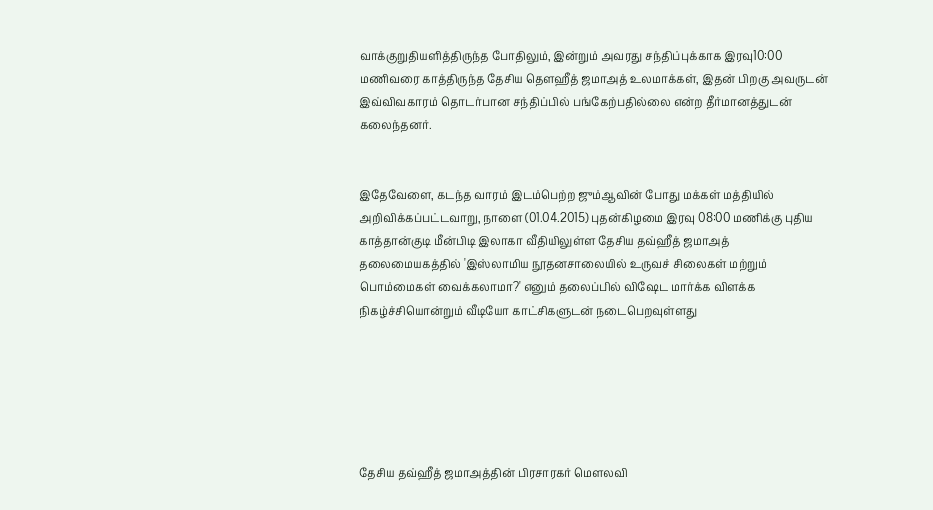வாக்குறுதியளித்திருந்த போதிலும், இன்றும் அவரது சந்திப்புக்காக இரவு10:00 மணிவரை காத்திருந்த தேசிய தௌஹீத் ஜமாஅத் உலமாக்கள், இதன் பிறகு அவருடன் இவ்விவகாரம் தொடர்பான சந்திப்பில் பங்கேற்பதில்லை என்ற தீர்மானத்துடன் கலைந்தனர்.


இதேவேளை, கடந்த வாரம் இடம்பெற்ற ஜும்ஆவின் போது மக்கள் மத்தியில் அறிவிக்கப்பட்டவாறு, நாளை (01.04.2015) புதன்கிழமை இரவு 08:00 மணிக்கு புதிய காத்தான்குடி மீன்பிடி இலாகா வீதியிலுள்ள தேசிய தவ்ஹீத் ஜமாஅத் தலைமையகத்தில் 'இஸ்லாமிய நூதனசாலையில் உருவச் சிலைகள் மற்றும் பொம்மைகள் வைக்கலாமா?' எனும் தலைப்பில் விஷேட மார்க்க விளக்க நிகழ்ச்சியொன்றும் வீடியோ காட்சிகளுடன் நடைபெறவுள்ளது






தேசிய தவ்ஹீத் ஜமாஅத்தின் பிரசாரகர் மௌலவி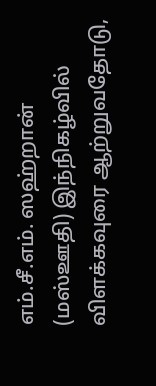எம்.சீ.எம். ஸஹ்றான் (மஸ்ஊதி) இந்நிகழ்வில் விளக்கவுரை ஆற்றுவதோடு,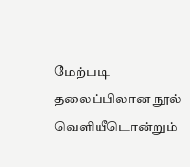மேற்படி தலைப்பிலான நூல் வெளியீடொன்றும்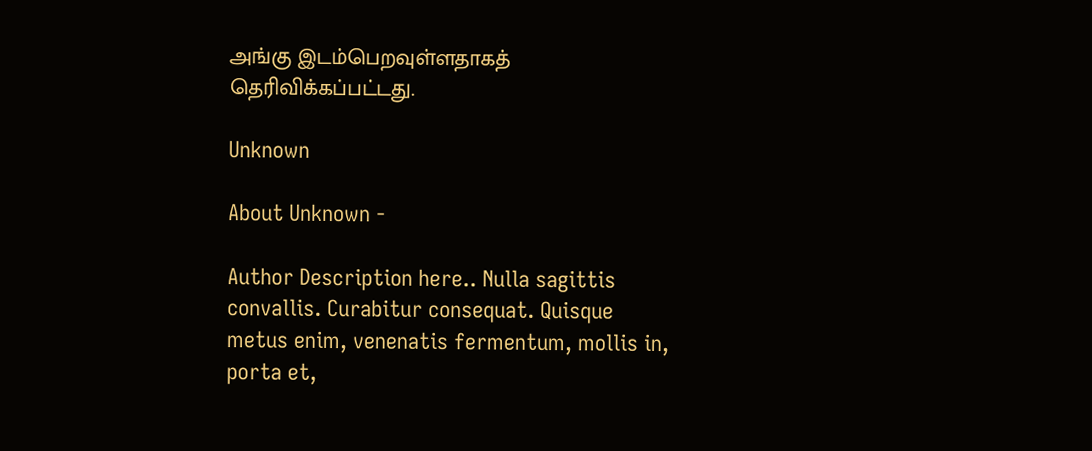அங்கு இடம்பெறவுள்ளதாகத் தெரிவிக்கப்பட்டது.

Unknown

About Unknown -

Author Description here.. Nulla sagittis convallis. Curabitur consequat. Quisque metus enim, venenatis fermentum, mollis in, porta et,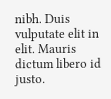nibh. Duis vulputate elit in elit. Mauris dictum libero id justo.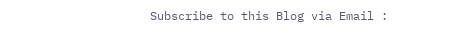Subscribe to this Blog via Email :